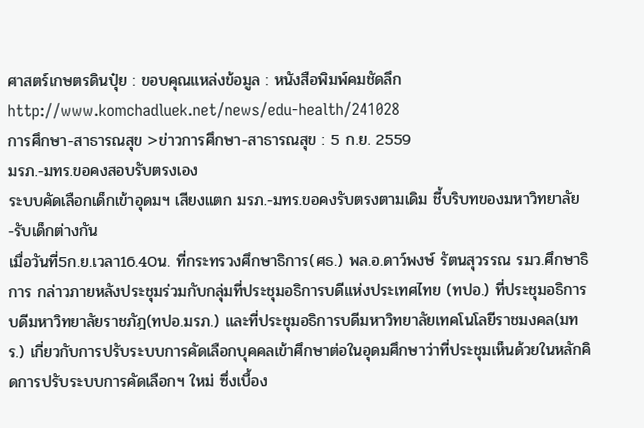ศาสตร์เกษตรดินปุ๋ย : ขอบคุณแหล่งข้อมูล : หนังสือพิมพ์คมชัดลึก
http://www.komchadluek.net/news/edu-health/241028
การศึกษา-สาธารณสุข >ข่าวการศึกษา-สาธารณสุข : 5 ก.ย. 2559
มรภ.-มทร.ขอคงสอบรับตรงเอง
ระบบคัดเลือกเด็กเข้าอุดมฯ เสียงแตก มรภ.-มทร.ขอคงรับตรงตามเดิม ชี้บริบทของมหาวิทยาลัย -รับเด็กต่างกัน
เมื่อวันที่5ก.ย.เวลา16.40น. ที่กระทรวงศึกษาธิการ(ศธ.) พล.อ.ดาว์พงษ์ รัตนสุวรรณ รมว.ศึกษาธิการ กล่าวภายหลังประชุมร่วมกับกลุ่มที่ประชุมอธิการบดีแห่งประเทศไทย (ทปอ.) ที่ประชุมอธิการบดีมหาวิทยาลัยราชภัฎ(ทปอ.มรภ.) และที่ประชุมอธิการบดีมหาวิทยาลัยเทคโนโลยีราชมงคล(มทร.) เกี่ยวกับการปรับระบบการคัดเลือกบุคคลเข้าศึกษาต่อในอุดมศึกษาว่าที่ประชุมเห็นด้วยในหลักคิดการปรับระบบการคัดเลือกฯ ใหม่ ซึ่งเบื้อง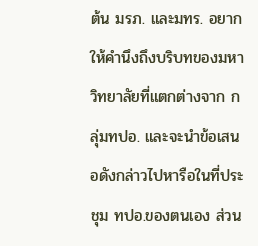ต้น มรภ. และมทร. อยากให้คำนึงถึงบริบทของมหาวิทยาลัยที่แตกต่างจาก กลุ่มทปอ. และจะนำข้อเสนอดังกล่าวไปหารือในที่ประชุม ทปอ.ของตนเอง ส่วน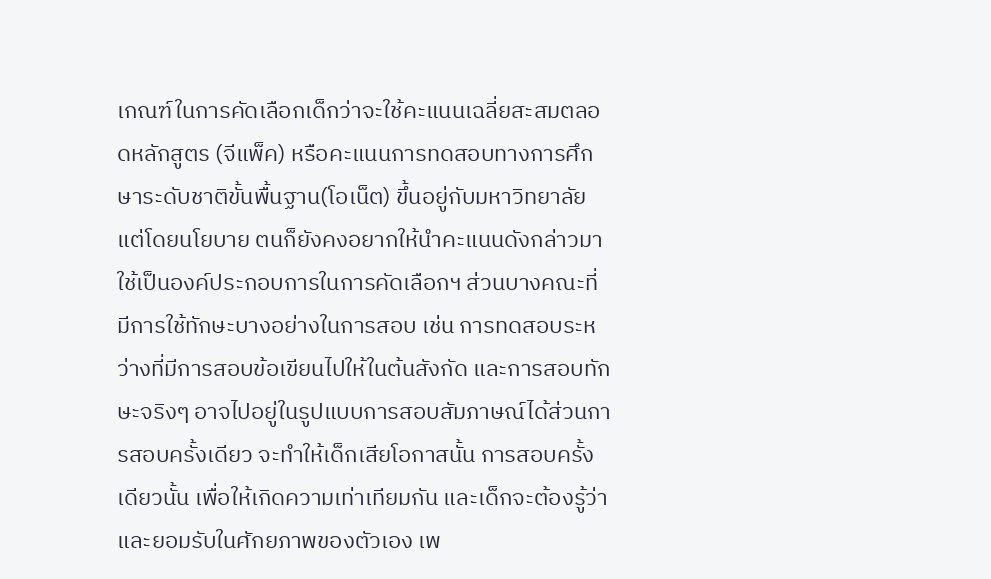เกณฑ์ในการคัดเลือกเด็กว่าจะใช้คะแนนเฉลี่ยสะสมตลอดหลักสูตร (จีแพ็ค) หรือคะแนนการทดสอบทางการศึกษาระดับชาติขั้นพื้นฐาน(โอเน็ต) ขึ้นอยู่กับมหาวิทยาลัย แต่โดยนโยบาย ตนก็ยังคงอยากให้นำคะแนนดังกล่าวมาใช้เป็นองค์ประกอบการในการคัดเลือกฯ ส่วนบางคณะที่มีการใช้ทักษะบางอย่างในการสอบ เช่น การทดสอบระหว่างที่มีการสอบข้อเขียนไปให้ในต้นสังกัด และการสอบทักษะจริงๆ อาจไปอยู่ในรูปแบบการสอบสัมภาษณ์ได้ส่วนการสอบครั้งเดียว จะทำให้เด็กเสียโอกาสนั้น การสอบครั้งเดียวนั้น เพื่อให้เกิดความเท่าเทียมกัน และเด็กจะต้องรู้ว่าและยอมรับในศักยภาพของตัวเอง เพ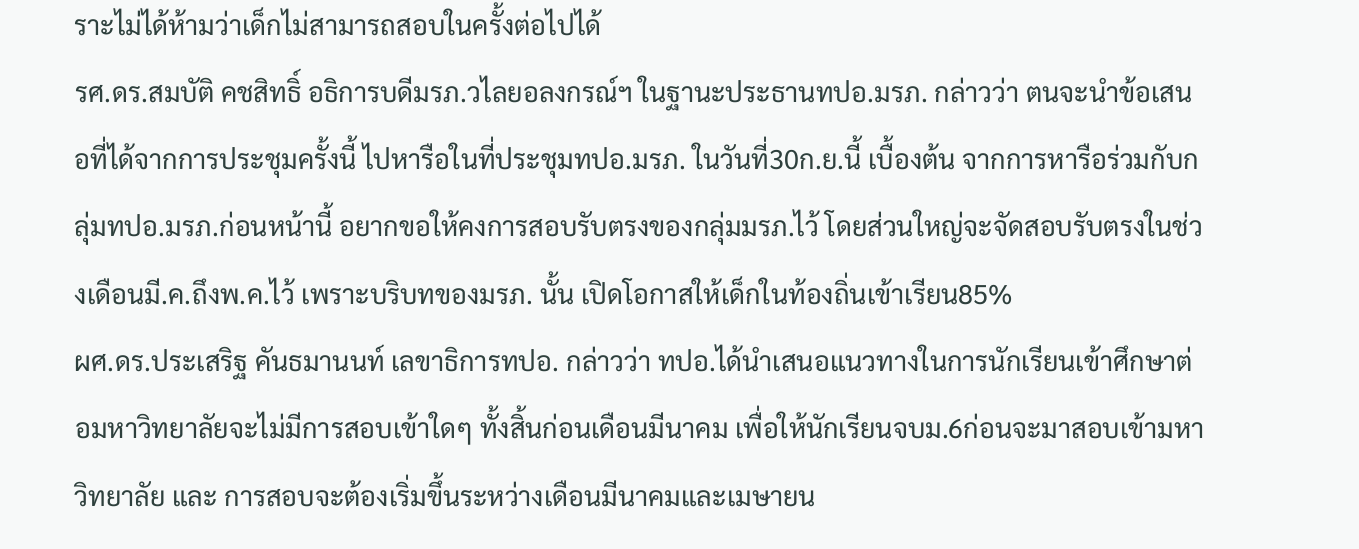ราะไม่ได้ห้ามว่าเด็กไม่สามารถสอบในครั้งต่อไปได้
รศ.ดร.สมบัติ คชสิทธิ์ อธิการบดีมรภ.วไลยอลงกรณ์ฯ ในฐานะประธานทปอ.มรภ. กล่าวว่า ตนจะนำข้อเสนอที่ได้จากการประชุมครั้งนี้ ไปหารือในที่ประชุมทปอ.มรภ. ในวันที่30ก.ย.นี้ เบื้องต้น จากการหารือร่วมกับกลุ่มทปอ.มรภ.ก่อนหน้านี้ อยากขอให้คงการสอบรับตรงของกลุ่มมรภ.ไว้ โดยส่วนใหญ่จะจัดสอบรับตรงในช่วงเดือนมี.ค.ถึงพ.ค.ไว้ เพราะบริบทของมรภ. นั้น เปิดโอกาสให้เด็กในท้องถิ่นเข้าเรียน85%
ผศ.ดร.ประเสริฐ คันธมานนท์ เลขาธิการทปอ. กล่าวว่า ทปอ.ได้นำเสนอแนวทางในการนักเรียนเข้าศึกษาต่อมหาวิทยาลัยจะไม่มีการสอบเข้าใดๆ ทั้งสิ้นก่อนเดือนมีนาคม เพื่อให้นักเรียนจบม.6ก่อนจะมาสอบเข้ามหาวิทยาลัย และ การสอบจะต้องเริ่มขึ้นระหว่างเดือนมีนาคมและเมษายน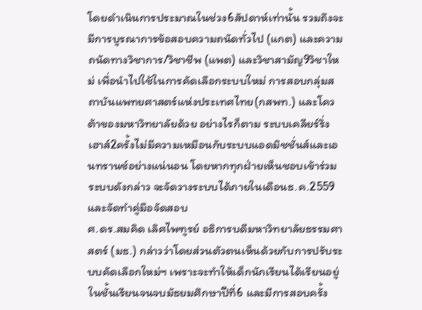โดยดำเนินการประมาณในช่วง6สัปดาห์เท่านั้น รวมถึงจะมีการบูรณาการข้อสอบความถนัดทั่วไป (แกต) และความถนัดทางวิชาการ/วิชาชีพ (แพต) และวิชาสามัญ9วิชาใหม่ เพื่อนำไปใช้ในการคัดเลือกระบบใหม่ การสอบกลุ่มสถาบันแพทยศาสตร์แห่งประเทศไทย(กสพท.) และโควต้าของมหาวิทยาลัยด้วย อย่างไรก็ตาม ระบบเคลียร์ริ่งเฮาส์2ครั้งไม่มีความเหมือนกับระบบแอดมิชชั่นส์และเอนทรานซ์อย่างแน่นอน โดยหากทุกฝ่ายเห็นชอบเข้าร่วมระบบดังกล่าว จะจัดวางระบบได้ภายในเดือนธ.ค.2559และจัดทำคู่มือจัดสอบ
ศ.ดร.สมคิด เลิศไพฑูรย์ อธิการบดีมหาวิทยาลัยธรรมศาสตร์ (มธ.) กล่าวว่าโดยส่วนตัวตนเห็นด้วยกับการปรับระบบคัดเลือกใหม่ฯ เพราะจะทำให้เด็กนักเรียนได้เรียนอยู่ในชั้นเรียนจนจบมัธยมศึกษาปีที่6 และมีการสอบครั้ง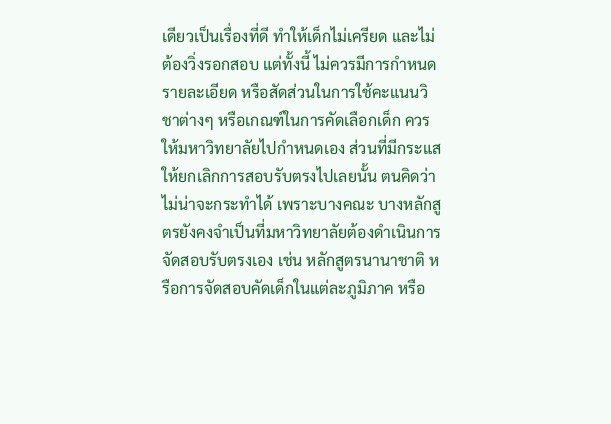เดียวเป็นเรื่องที่ดี ทำให้เด็กไม่เครียด และไม่ต้องวิ่งรอกสอบ แต่ทั้งนี้ ไม่ควรมีการกำหนดรายละเอียด หรือสัดส่วนในการใช้คะแนนวิชาต่างๆ หรือเกณฑ์ในการคัดเลือกเด็ก ควรให้มหาวิทยาลัยไปกำหนดเอง ส่วนที่มีกระแสให้ยกเลิกการสอบรับตรงไปเลยนั้น ตนคิดว่าไม่น่าจะกระทำได้ เพราะบางคณะ บางหลักสูตรยังคงจำเป็นที่มหาวิทยาลัยต้องดำเนินการจัดสอบรับตรงเอง เช่น หลักสูตรนานาชาติ หรือการจัดสอบคัดเด็กในแต่ละภูมิภาค หรือ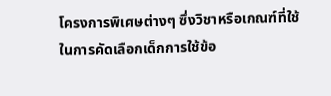โครงการพิเศษต่างๆ ซึ่งวิชาหรือเกณฑ์ที่ใช้ในการคัดเลือกเด็กการใช้ข้อ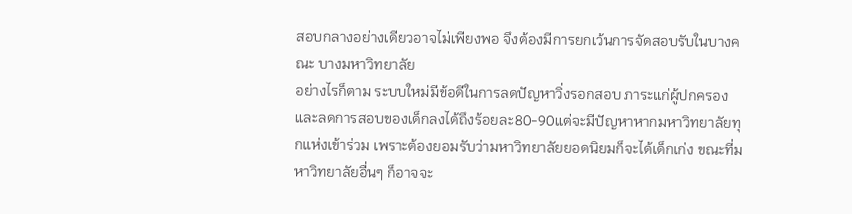สอบกลางอย่างเดียวอาจไม่เพียงพอ จึงต้องมีการยกเว้นการจัดสอบรับในบางคณะ บางมหาวิทยาลัย
อย่างไรก็ตาม ระบบใหม่มีข้อดีในการลดปัญหาวิ่งรอกสอบ ภาระแก่ผู้ปกครอง และลดการสอบของเด็กลงได้ถึงร้อยละ80-90แต่จะมีปัญหาหากมหาวิทยาลัยทุกแห่งเข้าร่วม เพราะต้องยอมรับว่ามหาวิทยาลัยยอดนิยมก็จะได้เด็กเก่ง ขณะที่มหาวิทยาลัยอื่นๆ ก็อาจจะ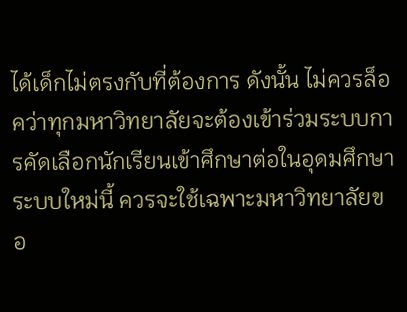ได้เด็กไม่ตรงกับที่ต้องการ ดังนั้น ไม่ควรล็อคว่าทุกมหาวิทยาลัยจะต้องเข้าร่วมระบบการคัดเลือกนักเรียนเข้าศึกษาต่อในอุดมศึกษาระบบใหม่นี้ ควรจะใช้เฉพาะมหาวิทยาลัยขอ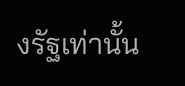งรัฐเท่านั้น